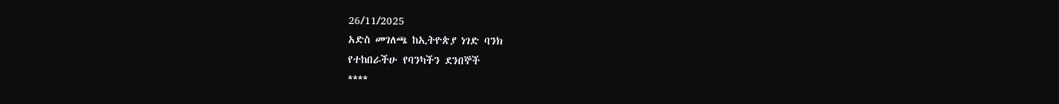26/11/2025
አድስ መገለጫ ከኢትዮጵያ ነገድ ባንክ
የተከበራችሁ የባንካችን ደንበኞች
****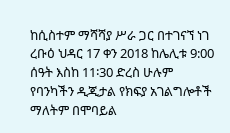ከሲስተም ማሻሻያ ሥራ ጋር በተገናኘ ነገ ረቡዕ ህዳር 17 ቀን 2018 ከሌሊቱ 9:00 ሰዓት እስከ 11፡30 ድረስ ሁሉም የባንካችን ዲጂታል የክፍያ አገልግሎቶች ማለትም በሞባይል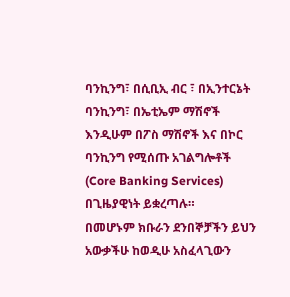ባንኪንግ፣ በሲቢኢ ብር ፣ በኢንተርኔት ባንኪንግ፣ በኤቲኤም ማሽኖች እንዲሁም በፖስ ማሽኖች እና በኮር ባንኪንግ የሚሰጡ አገልግሎቶች (Core Banking Services) በጊዜያዊነት ይቋረጣሉ።
በመሆኑም ክቡራን ደንበኞቻችን ይህን አውቃችሁ ከወዲሁ አስፈላጊውን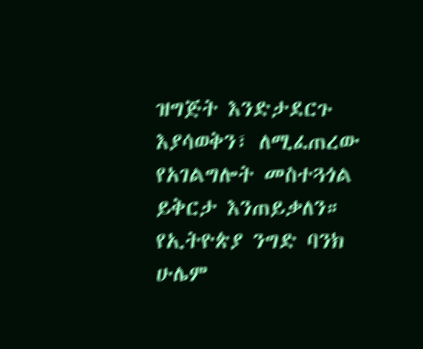ዝግጅት እንድታደርጉ እያሳወቅን፣ ለሚፈጠረው የአገልግሎት መስተጓጎል ይቅርታ እንጠይቃለን።
የኢትዮጵያ ንግድ ባንክ
ሁሌም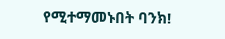የሚተማመኑበት ባንክ!